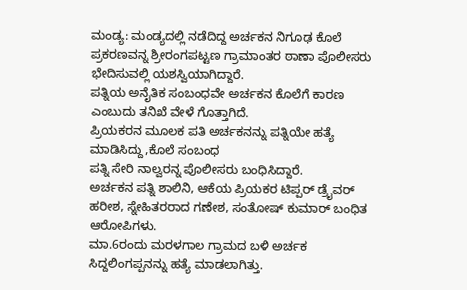ಮಂಡ್ಯ: ಮಂಡ್ಯದಲ್ಲಿ ನಡೆದಿದ್ದ ಅರ್ಚಕನ ನಿಗೂಢ ಕೊಲೆ ಪ್ರಕರಣವನ್ನ ಶ್ರೀರಂಗಪಟ್ಟಣ ಗ್ರಾಮಾಂತರ ಠಾಣಾ ಪೊಲೀಸರು ಭೇದಿಸುವಲ್ಲಿ ಯಶಸ್ವಿಯಾಗಿದ್ದಾರೆ.
ಪತ್ನಿಯ ಅನೈತಿಕ ಸಂಬಂಧವೇ ಅರ್ಚಕನ ಕೊಲೆಗೆ ಕಾರಣ ಎಂಬುದು ತನಿಖೆ ವೇಳೆ ಗೊತ್ತಾಗಿದೆ.
ಪ್ರಿಯಕರನ ಮೂಲಕ ಪತಿ ಅರ್ಚಕನನ್ನು ಪತ್ನಿಯೇ ಹತ್ಯೆ ಮಾಡಿಸಿದ್ದು,ಕೊಲೆ ಸಂಬಂಧ
ಪತ್ನಿ ಸೇರಿ ನಾಲ್ವರನ್ನ ಪೊಲೀಸರು ಬಂಧಿಸಿದ್ದಾರೆ.
ಅರ್ಚಕನ ಪತ್ನಿ ಶಾಲಿನಿ, ಆಕೆಯ ಪ್ರಿಯಕರ ಟಿಪ್ಪರ್ ಡ್ರೈವರ್ ಹರೀಶ, ಸ್ನೇಹಿತರರಾದ ಗಣೇಶ, ಸಂತೋಷ್ ಕುಮಾರ್ ಬಂಧಿತ ಆರೋಪಿಗಳು.
ಮಾ.6ರಂದು ಮರಳಗಾಲ ಗ್ರಾಮದ ಬಳಿ ಅರ್ಚಕ ಸಿದ್ದಲಿಂಗಪ್ಪನನ್ನು ಹತ್ಯೆ ಮಾಡಲಾಗಿತ್ತು.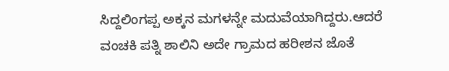ಸಿದ್ದಲಿಂಗಪ್ಪ ಅಕ್ಕನ ಮಗಳನ್ನೇ ಮದುವೆಯಾಗಿದ್ದರು.ಆದರೆ ವಂಚಕಿ ಪತ್ನಿ ಶಾಲಿನಿ ಅದೇ ಗ್ರಾಮದ ಹರೀಶನ ಜೊತೆ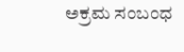ಅಕ್ರಮ ಸಂಬಂಧ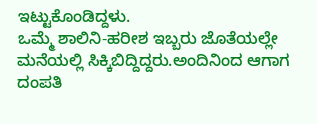ಇಟ್ಟುಕೊಂಡಿದ್ದಳು.
ಒಮ್ಮೆ ಶಾಲಿನಿ-ಹರೀಶ ಇಬ್ಬರು ಜೊತೆಯಲ್ಲೇ ಮನೆಯಲ್ಲಿ ಸಿಕ್ಕಿಬಿದ್ದಿದ್ದರು.ಅಂದಿನಿಂದ ಆಗಾಗ ದಂಪತಿ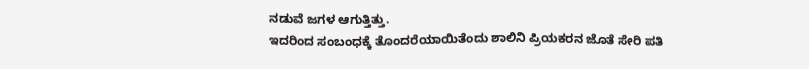ನಡುವೆ ಜಗಳ ಆಗುತ್ತಿತ್ತು.
ಇದರಿಂದ ಸಂಬಂಧಕ್ಕೆ ತೊಂದರೆಯಾಯಿತೆಂದು ಶಾಲಿನಿ ಪ್ರಿಯಕರನ ಜೊತೆ ಸೇರಿ ಪತಿ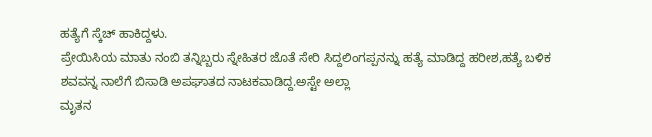ಹತ್ಯೆಗೆ ಸ್ಕೆಚ್ ಹಾಕಿದ್ದಳು.
ಪ್ರೇಯಿಸಿಯ ಮಾತು ನಂಬಿ ತನ್ನಿಬ್ಬರು ಸ್ನೇಹಿತರ ಜೊತೆ ಸೇರಿ ಸಿದ್ದಲಿಂಗಪ್ಪನನ್ನು ಹತ್ಯೆ ಮಾಡಿದ್ದ ಹರೀಶ,ಹತ್ಯೆ ಬಳಿಕ ಶವವನ್ನ ನಾಲೆಗೆ ಬಿಸಾಡಿ ಅಪಘಾತದ ನಾಟಕವಾಡಿದ್ದ.ಅಸ್ಟೇ ಅಲ್ಲಾ
ಮೃತನ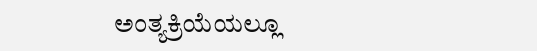ಅಂತ್ಯಕ್ರಿಯೆಯಲ್ಲೂ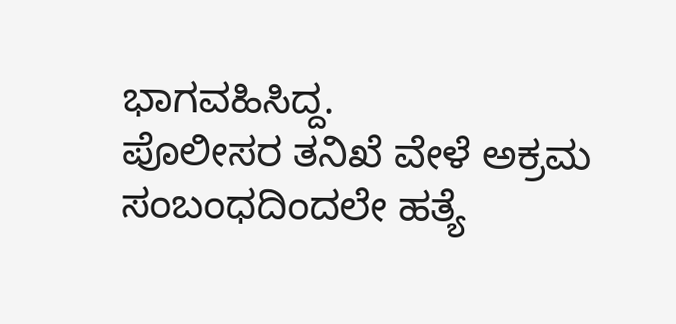ಭಾಗವಹಿಸಿದ್ದ.
ಪೊಲೀಸರ ತನಿಖೆ ವೇಳೆ ಅಕ್ರಮ ಸಂಬಂಧದಿಂದಲೇ ಹತ್ಯೆ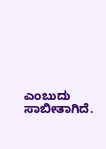ಎಂಬುದು ಸಾಬೀತಾಗಿದೆ.